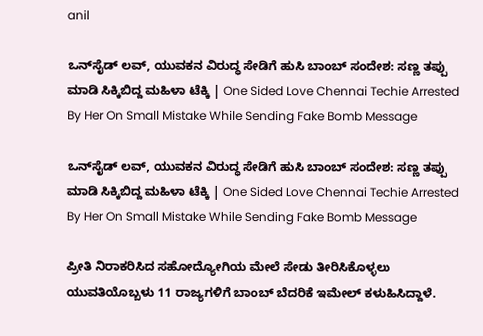anil

ಒನ್‌ಸೈಡ್ ಲವ್‌, ಯುವಕನ ವಿರುದ್ಧ ಸೇಡಿಗೆ ಹುಸಿ ಬಾಂಬ್ ಸಂದೇಶ: ಸಣ್ಣ ತಪ್ಪು ಮಾಡಿ ಸಿಕ್ಕಿಬಿದ್ದ ಮಹಿಳಾ ಟೆಕ್ಕಿ | One Sided Love Chennai Techie Arrested By Her On Small Mistake While Sending Fake Bomb Message

ಒನ್‌ಸೈಡ್ ಲವ್‌, ಯುವಕನ ವಿರುದ್ಧ ಸೇಡಿಗೆ ಹುಸಿ ಬಾಂಬ್ ಸಂದೇಶ: ಸಣ್ಣ ತಪ್ಪು ಮಾಡಿ ಸಿಕ್ಕಿಬಿದ್ದ ಮಹಿಳಾ ಟೆಕ್ಕಿ | One Sided Love Chennai Techie Arrested By Her On Small Mistake While Sending Fake Bomb Message

ಪ್ರೀತಿ ನಿರಾಕರಿಸಿದ ಸಹೋದ್ಯೋಗಿಯ ಮೇಲೆ ಸೇಡು ತೀರಿಸಿಕೊಳ್ಳಲು ಯುವತಿಯೊಬ್ಬಳು 11 ರಾಜ್ಯಗಳಿಗೆ ಬಾಂಬ್ ಬೆದರಿಕೆ ಇಮೇಲ್ ಕಳುಹಿಸಿದ್ದಾಳೆ.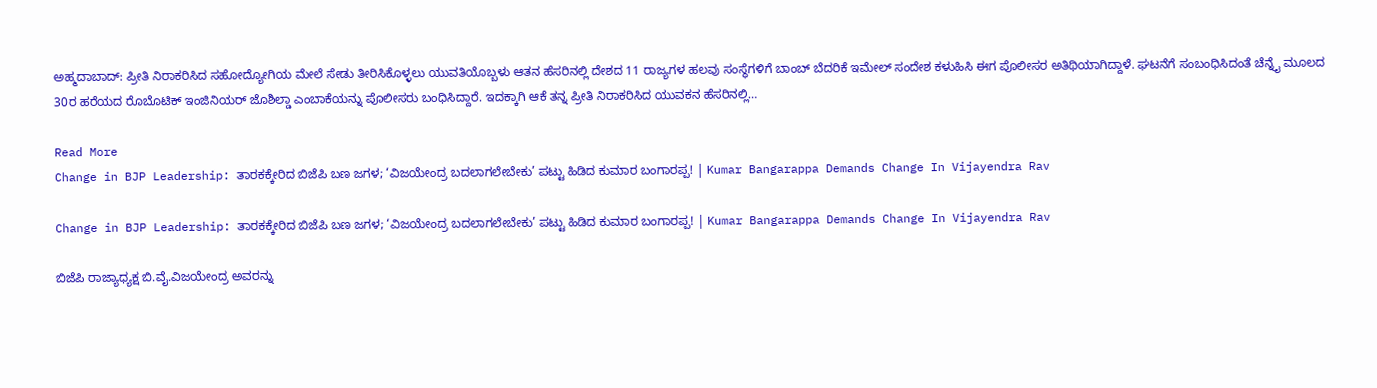ಅಹ್ಮದಾಬಾದ್: ಪ್ರೀತಿ ನಿರಾಕರಿಸಿದ ಸಹೋದ್ಯೋಗಿಯ ಮೇಲೆ ಸೇಡು ತೀರಿಸಿಕೊಳ್ಳಲು ಯುವತಿಯೊಬ್ಬಳು ಆತನ ಹೆಸರಿನಲ್ಲಿ ದೇಶದ 11 ರಾಜ್ಯಗಳ ಹಲವು ಸಂಸ್ಥೆಗಳಿಗೆ ಬಾಂಬ್ ಬೆದರಿಕೆ ಇಮೇಲ್‌ ಸಂದೇಶ ಕಳುಹಿಸಿ ಈಗ ಪೊಲೀಸರ ಅತಿಥಿಯಾಗಿದ್ದಾಳೆ. ಘಟನೆಗೆ ಸಂಬಂಧಿಸಿದಂತೆ ಚೆನ್ನೈ ಮೂಲದ 30ರ ಹರೆಯದ ರೊಬೊಟಿಕ್ ಇಂಜಿನಿಯರ್ ಜೊಶಿಲ್ಡಾ ಎಂಬಾಕೆಯನ್ನು ಪೊಲೀಸರು ಬಂಧಿಸಿದ್ದಾರೆ. ಇದಕ್ಕಾಗಿ ಆಕೆ ತನ್ನ ಪ್ರೀತಿ ನಿರಾಕರಿಸಿದ ಯುವಕನ ಹೆಸರಿನಲ್ಲಿ…

Read More
Change in BJP Leadership: ತಾರಕಕ್ಕೇರಿದ ಬಿಜೆಪಿ ಬಣ ಜಗಳ; ‘ವಿಜಯೇಂದ್ರ ಬದಲಾಗಲೇಬೇಕು’ ಪಟ್ಟು ಹಿಡಿದ ಕುಮಾರ ಬಂಗಾರಪ್ಪ! | Kumar Bangarappa Demands Change In Vijayendra Rav

Change in BJP Leadership: ತಾರಕಕ್ಕೇರಿದ ಬಿಜೆಪಿ ಬಣ ಜಗಳ; ‘ವಿಜಯೇಂದ್ರ ಬದಲಾಗಲೇಬೇಕು’ ಪಟ್ಟು ಹಿಡಿದ ಕುಮಾರ ಬಂಗಾರಪ್ಪ! | Kumar Bangarappa Demands Change In Vijayendra Rav

ಬಿಜೆಪಿ ರಾಜ್ಯಾಧ್ಯಕ್ಷ ಬಿ.ವೈ.ವಿಜಯೇಂದ್ರ ಅವರನ್ನು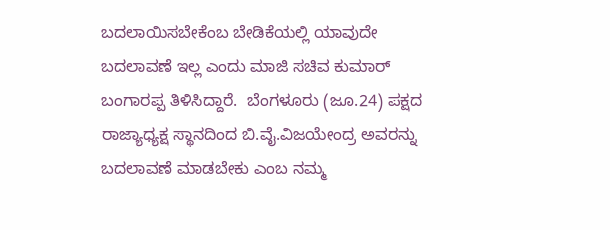ಬದಲಾಯಿಸಬೇಕೆಂಬ ಬೇಡಿಕೆಯಲ್ಲಿ ಯಾವುದೇ ಬದಲಾವಣೆ ಇಲ್ಲ ಎಂದು ಮಾಜಿ ಸಚಿವ ಕುಮಾರ್ ಬಂಗಾರಪ್ಪ ತಿಳಿಸಿದ್ದಾರೆ.  ಬೆಂಗಳೂರು (ಜೂ.24) ಪಕ್ಷದ ರಾಜ್ಯಾಧ್ಯಕ್ಷ ಸ್ಥಾನದಿಂದ ಬಿ.ವೈ.ವಿಜಯೇಂದ್ರ ಅವರನ್ನು ಬದಲಾವಣೆ ಮಾಡಬೇಕು ಎಂಬ ನಮ್ಮ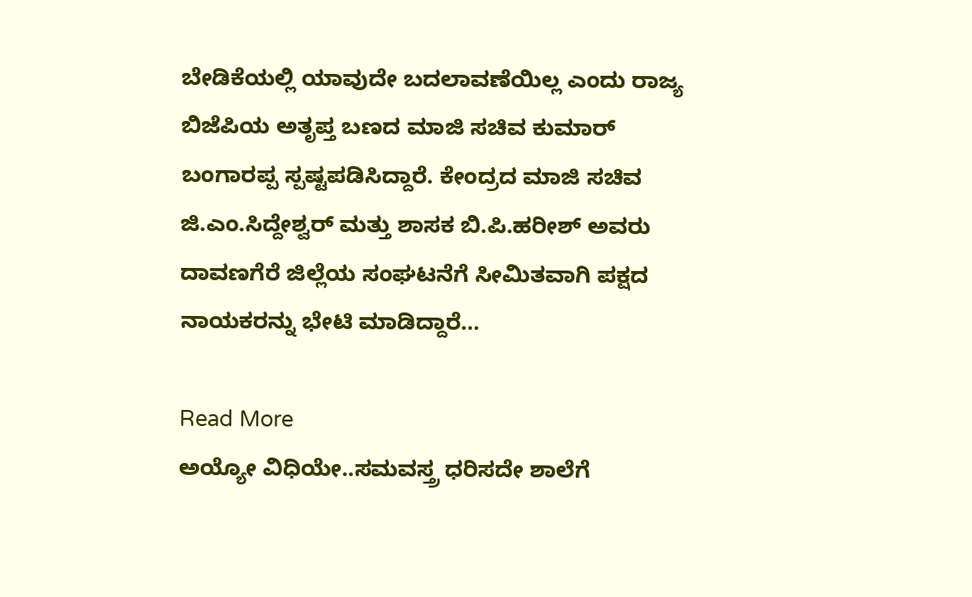ಬೇಡಿಕೆಯಲ್ಲಿ ಯಾವುದೇ ಬದಲಾವಣೆಯಿಲ್ಲ ಎಂದು ರಾಜ್ಯ ಬಿಜೆಪಿಯ ಅತೃಪ್ತ ಬಣದ ಮಾಜಿ ಸಚಿವ ಕುಮಾರ್ ಬಂಗಾರಪ್ಪ ಸ್ಪಷ್ಟಪಡಿಸಿದ್ದಾರೆ. ಕೇಂದ್ರದ ಮಾಜಿ ಸಚಿವ ಜಿ.ಎಂ.ಸಿದ್ದೇಶ್ವರ್ ಮತ್ತು ಶಾಸಕ ಬಿ.ಪಿ.ಹರೀಶ್ ಅವರು ದಾವಣಗೆರೆ ಜಿಲ್ಲೆಯ ಸಂಘಟನೆಗೆ ಸೀಮಿತವಾಗಿ ಪಕ್ಷದ ನಾಯಕರನ್ನು ಭೇಟಿ ಮಾಡಿದ್ದಾರೆ…

Read More
ಅಯ್ಯೋ ವಿಧಿಯೇ..ಸಮವಸ್ತ್ರ ಧರಿಸದೇ ಶಾಲೆಗೆ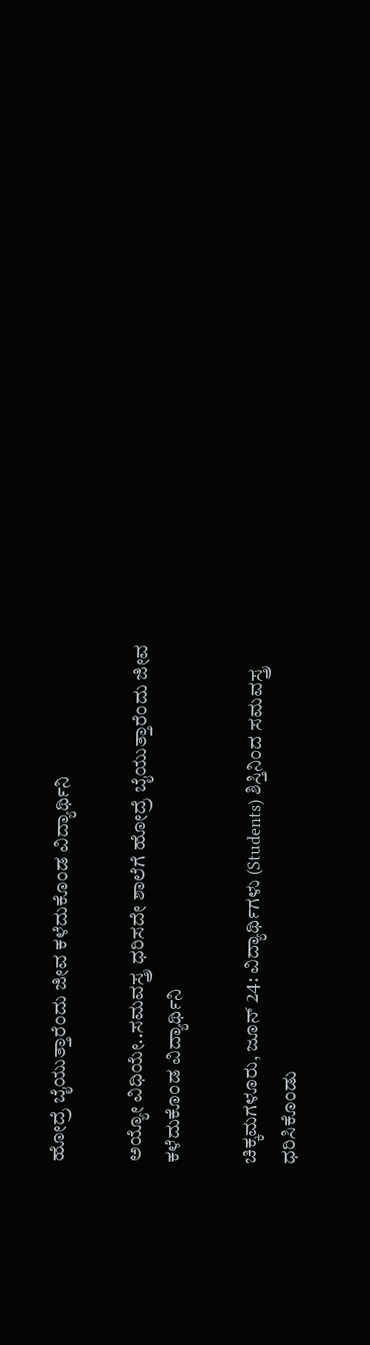ಹೋದ್ರೆ ಬೈಯುತ್ತಾರೆಂದು ಜೀವ ಕಳೆದುಕೊಂಡ ವಿದ್ಯಾರ್ಥಿನಿ

ಅಯ್ಯೋ ವಿಧಿಯೇ..ಸಮವಸ್ತ್ರ ಧರಿಸದೇ ಶಾಲೆಗೆ ಹೋದ್ರೆ ಬೈಯುತ್ತಾರೆಂದು ಜೀವ ಕಳೆದುಕೊಂಡ ವಿದ್ಯಾರ್ಥಿನಿ

ಚಿಕ್ಕಮಗಳೂರು, ಜೂನ್ 24: ವಿದ್ಯಾರ್ಥಿಗಳು (Students) ಶಿಸ್ತಿನಿಂದ ಸಮವಸ್ತ್ರ ಧರಿಸಿಕೊಂಡು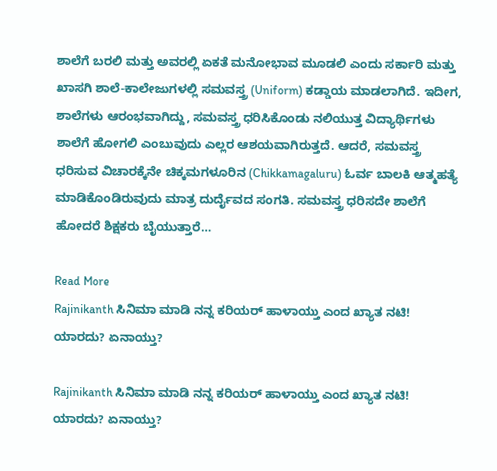ಶಾಲೆಗೆ ಬರಲಿ ಮತ್ತು ಅವರಲ್ಲಿ ಏಕತೆ ಮನೋಭಾವ ಮೂಡಲಿ ಎಂದು ಸರ್ಕಾರಿ ಮತ್ತು ಖಾಸಗಿ ಶಾಲೆ-ಕಾಲೇಜುಗಳಲ್ಲಿ ಸಮವಸ್ತ್ರ (Uniform) ಕಡ್ಡಾಯ ಮಾಡಲಾಗಿದೆ. ಇದೀಗ, ಶಾಲೆಗಳು ಆರಂಭವಾಗಿದ್ದು, ಸಮವಸ್ತ್ರ ಧರಿಸಿಕೊಂಡು ನಲಿಯುತ್ತ ವಿದ್ಯಾರ್ಥಿಗಳು ಶಾಲೆಗೆ ಹೋಗಲಿ ಎಂಬುವುದು ಎಲ್ಲರ ಆಶಯವಾಗಿರುತ್ತದೆ. ಆದರೆ, ಸಮವಸ್ತ್ರ ಧರಿಸುವ ವಿಚಾರಕ್ಕೆನೇ ಚಿಕ್ಕಮಗಳೂರಿನ (Chikkamagaluru) ಓರ್ವ ಬಾಲಕಿ ಆತ್ಮಹತ್ಯೆ ಮಾಡಿಕೊಂಡಿರುವುದು ಮಾತ್ರ ದುರ್ದೈವದ ಸಂಗತಿ. ಸಮವಸ್ತ್ರ ಧರಿಸದೇ ಶಾಲೆಗೆ ಹೋದರೆ ಶಿಕ್ಷಕರು ಬೈಯುತ್ತಾರೆ…

Read More
Rajinikanth ಸಿನಿಮಾ ಮಾಡಿ ನನ್ನ ಕರಿಯರ್‌ ಹಾಳಾಯ್ತು ಎಂದ ಖ್ಯಾತ ನಟಿ! ಯಾರದು? ಏನಾಯ್ತು?

Rajinikanth ಸಿನಿಮಾ ಮಾಡಿ ನನ್ನ ಕರಿಯರ್‌ ಹಾಳಾಯ್ತು ಎಂದ ಖ್ಯಾತ ನಟಿ! ಯಾರದು? ಏನಾಯ್ತು?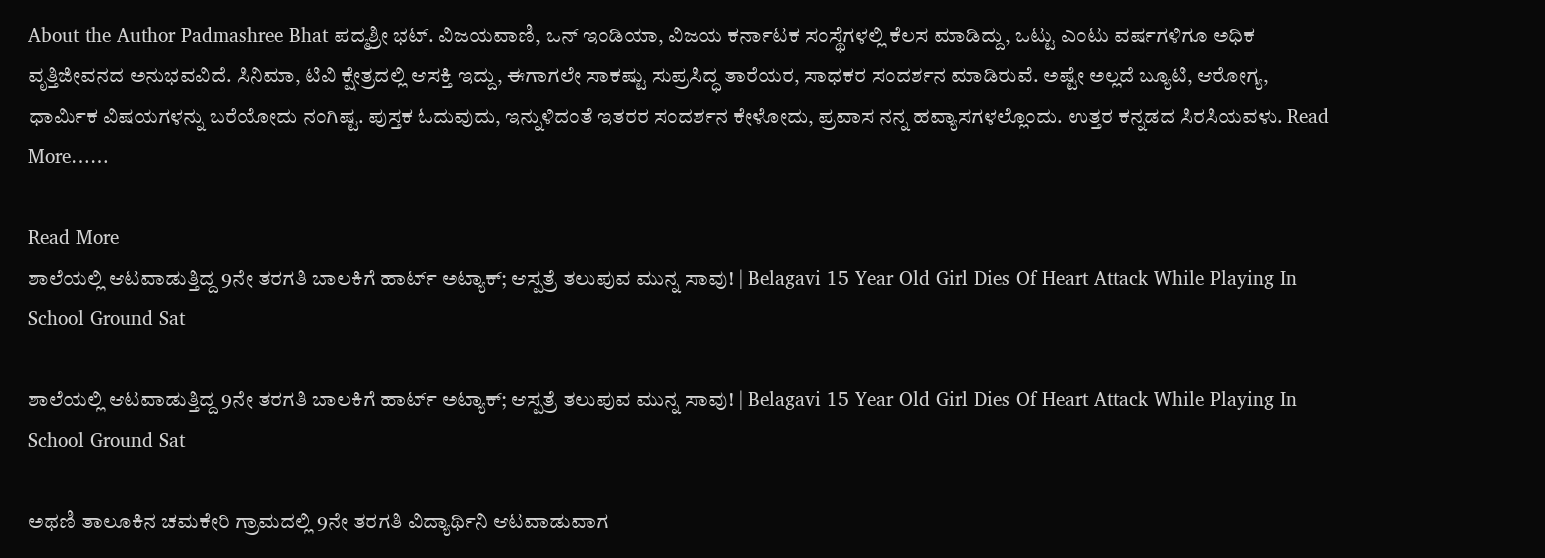About the Author Padmashree Bhat ಪದ್ಮಶ್ರೀ ಭಟ್. ವಿಜಯವಾಣಿ, ಒನ್ ಇಂಡಿಯಾ, ವಿಜಯ ಕರ್ನಾಟಕ ಸಂಸ್ಥೆಗಳಲ್ಲಿ ಕೆಲಸ ಮಾಡಿದ್ದು, ಒಟ್ಟು ಎಂಟು ವರ್ಷಗಳಿಗೂ ಅಧಿಕ ವೃತ್ತಿಜೀವನದ ಅನುಭವವಿದೆ. ಸಿನಿಮಾ, ಟಿವಿ ಕ್ಷೇತ್ರದಲ್ಲಿ ಆಸಕ್ತಿ ಇದ್ದು, ಈಗಾಗಲೇ ಸಾಕಷ್ಟು ಸುಪ್ರಸಿದ್ಧ ತಾರೆಯರ, ಸಾಧಕರ ಸಂದರ್ಶನ ಮಾಡಿರುವೆ. ಅಷ್ಟೇ ಅಲ್ಲದೆ ಬ್ಯೂಟಿ, ಆರೋಗ್ಯ, ಧಾರ್ಮಿಕ ವಿಷಯಗಳನ್ನು ಬರೆಯೋದು ನಂಗಿಷ್ಟ. ಪುಸ್ತಕ ಓದುವುದು, ಇನ್ನುಳಿದಂತೆ ಇತರರ ಸಂದರ್ಶನ ಕೇಳೋದು, ಪ್ರವಾಸ ನನ್ನ ಹವ್ಯಾಸಗಳಲ್ಲೊಂದು. ಉತ್ತರ ಕನ್ನಡದ ಸಿರಸಿಯವಳು. Read More……

Read More
ಶಾಲೆಯಲ್ಲಿ ಆಟವಾಡುತ್ತಿದ್ದ 9ನೇ ತರಗತಿ ಬಾಲಕಿಗೆ ಹಾರ್ಟ್ ಅಟ್ಯಾಕ್; ಆಸ್ಪತ್ರೆ ತಲುಪುವ ಮುನ್ನ ಸಾವು! | Belagavi 15 Year Old Girl Dies Of Heart Attack While Playing In School Ground Sat

ಶಾಲೆಯಲ್ಲಿ ಆಟವಾಡುತ್ತಿದ್ದ 9ನೇ ತರಗತಿ ಬಾಲಕಿಗೆ ಹಾರ್ಟ್ ಅಟ್ಯಾಕ್; ಆಸ್ಪತ್ರೆ ತಲುಪುವ ಮುನ್ನ ಸಾವು! | Belagavi 15 Year Old Girl Dies Of Heart Attack While Playing In School Ground Sat

ಅಥಣಿ ತಾಲೂಕಿನ ಚಮಕೇರಿ ಗ್ರಾಮದಲ್ಲಿ 9ನೇ ತರಗತಿ ವಿದ್ಯಾರ್ಥಿನಿ ಆಟವಾಡುವಾಗ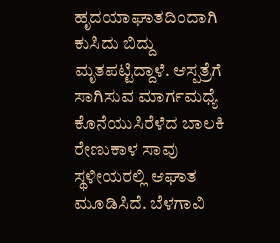ಹೃದಯಾಘಾತದಿಂದಾಗಿ ಕುಸಿದು ಬಿದ್ದು ಮೃತಪಟ್ಟಿದ್ದಾಳೆ. ಆಸ್ಪತ್ರೆಗೆ ಸಾಗಿಸುವ ಮಾರ್ಗಮಧ್ಯೆ ಕೊನೆಯುಸಿರೆಳೆದ ಬಾಲಕಿ ರೇಣುಕಾಳ ಸಾವು ಸ್ಥಳೀಯರಲ್ಲಿ ಆಘಾತ ಮೂಡಿಸಿದೆ. ಬೆಳಗಾವಿ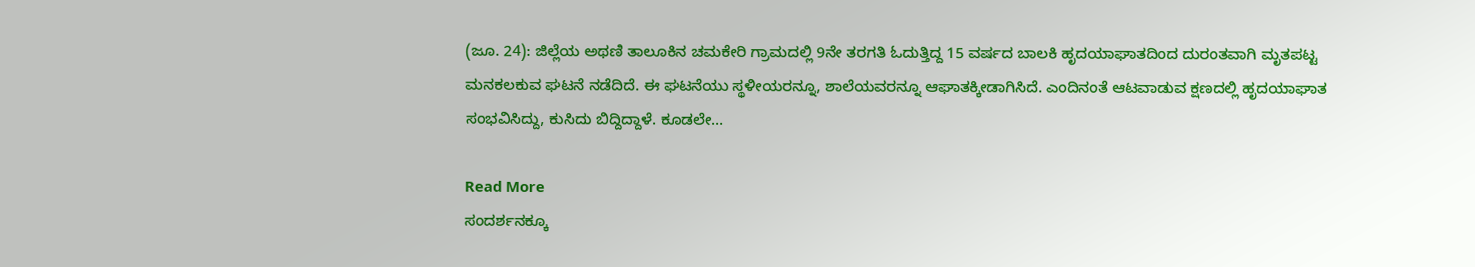(ಜೂ. 24): ಜಿಲ್ಲೆಯ ಅಥಣಿ ತಾಲೂಕಿನ ಚಮಕೇರಿ ಗ್ರಾಮದಲ್ಲಿ 9ನೇ ತರಗತಿ ಓದುತ್ತಿದ್ದ 15 ವರ್ಷದ ಬಾಲಕಿ ಹೃದಯಾಘಾತದಿಂದ ದುರಂತವಾಗಿ ಮೃತಪಟ್ಟ ಮನಕಲಕುವ ಘಟನೆ ನಡೆದಿದೆ. ಈ ಘಟನೆಯು ಸ್ಥಳೀಯರನ್ನೂ, ಶಾಲೆಯವರನ್ನೂ ಆಘಾತಕ್ಕೀಡಾಗಿಸಿದೆ. ಎಂದಿನಂತೆ ಆಟವಾಡುವ ಕ್ಷಣದಲ್ಲಿ ಹೃದಯಾಘಾತ ಸಂಭವಿಸಿದ್ದು, ಕುಸಿದು ಬಿದ್ದಿದ್ದಾಳೆ. ಕೂಡಲೇ…

Read More
ಸಂದರ್ಶನಕ್ಕೂ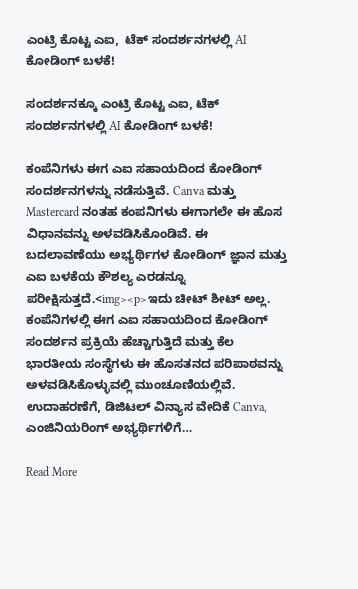ಎಂಟ್ರಿ ಕೊಟ್ಟ ಎಐ,  ಟೆಕ್ ಸಂದರ್ಶನಗಳಲ್ಲಿ AI ಕೋಡಿಂಗ್ ಬಳಕೆ!

ಸಂದರ್ಶನಕ್ಕೂ ಎಂಟ್ರಿ ಕೊಟ್ಟ ಎಐ, ಟೆಕ್ ಸಂದರ್ಶನಗಳಲ್ಲಿ AI ಕೋಡಿಂಗ್ ಬಳಕೆ!

ಕಂಪೆನಿಗಳು ಈಗ ಎಐ ಸಹಾಯದಿಂದ ಕೋಡಿಂಗ್ ಸಂದರ್ಶನಗಳನ್ನು ನಡೆಸುತ್ತಿವೆ. Canva ಮತ್ತು Mastercard ನಂತಹ ಕಂಪನಿಗಳು ಈಗಾಗಲೇ ಈ ಹೊಸ ವಿಧಾನವನ್ನು ಅಳವಡಿಸಿಕೊಂಡಿವೆ. ಈ ಬದಲಾವಣೆಯು ಅಭ್ಯರ್ಥಿಗಳ ಕೋಡಿಂಗ್ ಜ್ಞಾನ ಮತ್ತು ಎಐ ಬಳಕೆಯ ಕೌಶಲ್ಯ ಎರಡನ್ನೂ ಪರೀಕ್ಷಿಸುತ್ತದೆ.<img><p>ಇದು ಚೀಟ್ ಶೀಟ್ ಅಲ್ಲ. ಕಂಪೆನಿಗಳಲ್ಲಿ ಈಗ ಎಐ ಸಹಾಯದಿಂದ ಕೋಡಿಂಗ್ ಸಂದರ್ಶನ ಪ್ರಕ್ರಿಯೆ ಹೆಚ್ಚಾಗುತ್ತಿದೆ ಮತ್ತು ಕೆಲ ಭಾರತೀಯ ಸಂಸ್ಥೆಗಳು ಈ ಹೊಸತನದ ಪರಿಪಾಠವನ್ನು ಅಳವಡಿಸಿಕೊಳ್ಳುವಲ್ಲಿ ಮುಂಚೂಣಿಯಲ್ಲಿವೆ. ಉದಾಹರಣೆಗೆ, ಡಿಜಿಟಲ್ ವಿನ್ಯಾಸ ವೇದಿಕೆ Canva, ಎಂಜಿನಿಯರಿಂಗ್ ಅಭ್ಯರ್ಥಿಗಳಿಗೆ…

Read More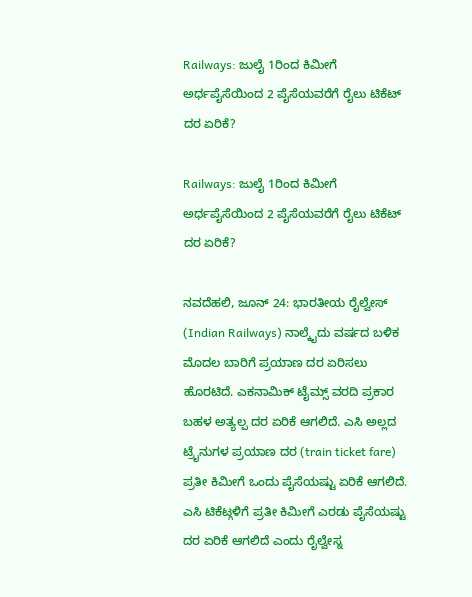Railways: ಜುಲೈ 1ರಿಂದ ಕಿಮೀಗೆ ಅರ್ಧಪೈಸೆಯಿಂದ 2 ಪೈಸೆಯವರೆಗೆ ರೈಲು ಟಿಕೆಟ್ ದರ ಏರಿಕೆ?

Railways: ಜುಲೈ 1ರಿಂದ ಕಿಮೀಗೆ ಅರ್ಧಪೈಸೆಯಿಂದ 2 ಪೈಸೆಯವರೆಗೆ ರೈಲು ಟಿಕೆಟ್ ದರ ಏರಿಕೆ?

ನವದೆಹಲಿ, ಜೂನ್ 24: ಭಾರತೀಯ ರೈಲ್ವೇಸ್ (Indian Railways) ನಾಲ್ಕೈದು ವರ್ಷದ ಬಳಿಕ ಮೊದಲ ಬಾರಿಗೆ ಪ್ರಯಾಣ ದರ ಏರಿಸಲು ಹೊರಟಿದೆ. ಎಕನಾಮಿಕ್ ಟೈಮ್ಸ್ ವರದಿ ಪ್ರಕಾರ ಬಹಳ ಅತ್ಯಲ್ಪ ದರ ಏರಿಕೆ ಆಗಲಿದೆ. ಎಸಿ ಅಲ್ಲದ ಟ್ರೈನುಗಳ ಪ್ರಯಾಣ ದರ (train ticket fare) ಪ್ರತೀ ಕಿಮೀಗೆ ಒಂದು ಪೈಸೆಯಷ್ಟು ಏರಿಕೆ ಆಗಲಿದೆ. ಎಸಿ ಟಿಕೆಟ್ಗಳಿಗೆ ಪ್ರತೀ ಕಿಮೀಗೆ ಎರಡು ಪೈಸೆಯಷ್ಟು ದರ ಏರಿಕೆ ಆಗಲಿದೆ ಎಂದು ರೈಲ್ವೇಸ್ನ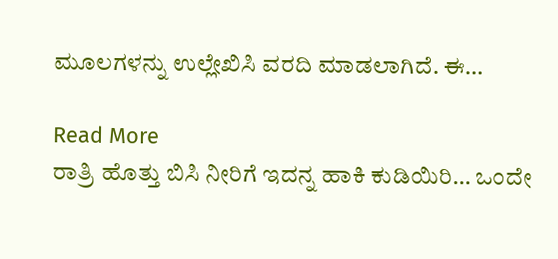ಮೂಲಗಳನ್ನು ಉಲ್ಲೇಖಿಸಿ ವರದಿ ಮಾಡಲಾಗಿದೆ. ಈ…

Read More
ರಾತ್ರಿ ಹೊತ್ತು ಬಿಸಿ ನೀರಿಗೆ ಇದನ್ನ ಹಾಕಿ ಕುಡಿಯಿರಿ… ಒಂದೇ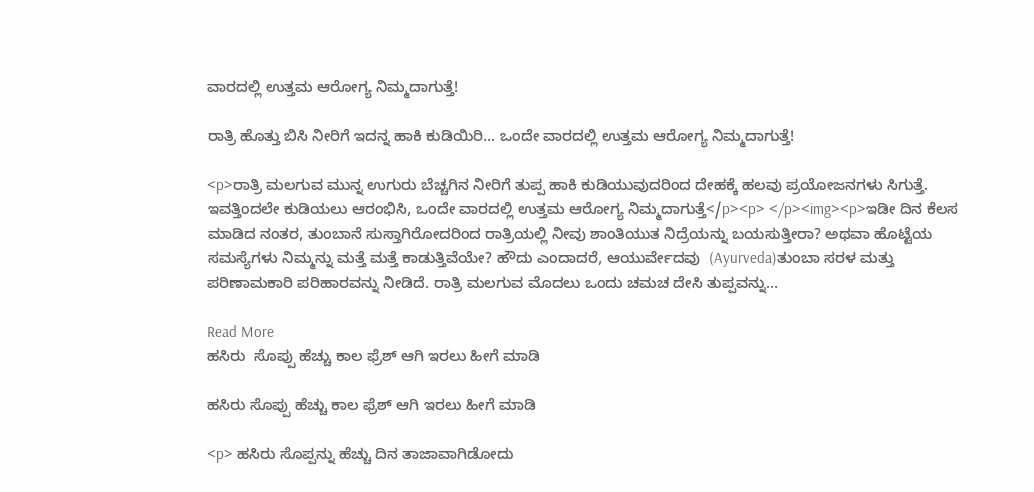ವಾರದಲ್ಲಿ ಉತ್ತಮ ಆರೋಗ್ಯ ನಿಮ್ಮದಾಗುತ್ತೆ!

ರಾತ್ರಿ ಹೊತ್ತು ಬಿಸಿ ನೀರಿಗೆ ಇದನ್ನ ಹಾಕಿ ಕುಡಿಯಿರಿ… ಒಂದೇ ವಾರದಲ್ಲಿ ಉತ್ತಮ ಆರೋಗ್ಯ ನಿಮ್ಮದಾಗುತ್ತೆ!

<p>ರಾತ್ರಿ ಮಲಗುವ ಮುನ್ನ ಉಗುರು ಬೆಚ್ಚಗಿನ ನೀರಿಗೆ ತುಪ್ಪ ಹಾಕಿ ಕುಡಿಯುವುದರಿಂದ ದೇಹಕ್ಕೆ ಹಲವು ಪ್ರಯೋಜನಗಳು ಸಿಗುತ್ತೆ. ಇವತ್ತಿಂದಲೇ ಕುಡಿಯಲು ಆರಂಭಿಸಿ, ಒಂದೇ ವಾರದಲ್ಲಿ ಉತ್ತಮ ಆರೋಗ್ಯ ನಿಮ್ಮದಾಗುತ್ತೆ</p><p> </p><img><p>ಇಡೀ ದಿನ ಕೆಲಸ ಮಾಡಿದ ನಂತರ, ತುಂಬಾನೆ ಸುಸ್ತಾಗಿರೋದರಿಂದ ರಾತ್ರಿಯಲ್ಲಿ ನೀವು ಶಾಂತಿಯುತ ನಿದ್ರೆಯನ್ನು ಬಯಸುತ್ತೀರಾ? ಅಥವಾ ಹೊಟ್ಟೆಯ ಸಮಸ್ಯೆಗಳು ನಿಮ್ಮನ್ನು ಮತ್ತೆ ಮತ್ತೆ ಕಾಡುತ್ತಿವೆಯೇ? ಹೌದು ಎಂದಾದರೆ, ಆಯುರ್ವೇದವು  (Ayurveda)ತುಂಬಾ ಸರಳ ಮತ್ತು ಪರಿಣಾಮಕಾರಿ ಪರಿಹಾರವನ್ನು ನೀಡಿದೆ. ರಾತ್ರಿ ಮಲಗುವ ಮೊದಲು ಒಂದು ಚಮಚ ದೇಸಿ ತುಪ್ಪವನ್ನು…

Read More
ಹಸಿರು  ಸೊಪ್ಪು ಹೆಚ್ಚು ಕಾಲ ಫ್ರೆಶ್ ಆಗಿ ಇರಲು ಹೀಗೆ ಮಾಡಿ

ಹಸಿರು ಸೊಪ್ಪು ಹೆಚ್ಚು ಕಾಲ ಫ್ರೆಶ್ ಆಗಿ ಇರಲು ಹೀಗೆ ಮಾಡಿ

<p> ಹಸಿರು ಸೊಪ್ಪನ್ನು ಹೆಚ್ಚು ದಿನ ತಾಜಾವಾಗಿಡೋದು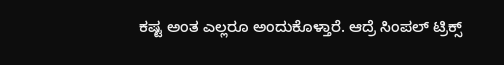ಕಷ್ಟ ಅಂತ ಎಲ್ಲರೂ ಅಂದುಕೊಳ್ತಾರೆ. ಆದ್ರೆ ಸಿಂಪಲ್‌ ಟ್ರಿಕ್ಸ್‌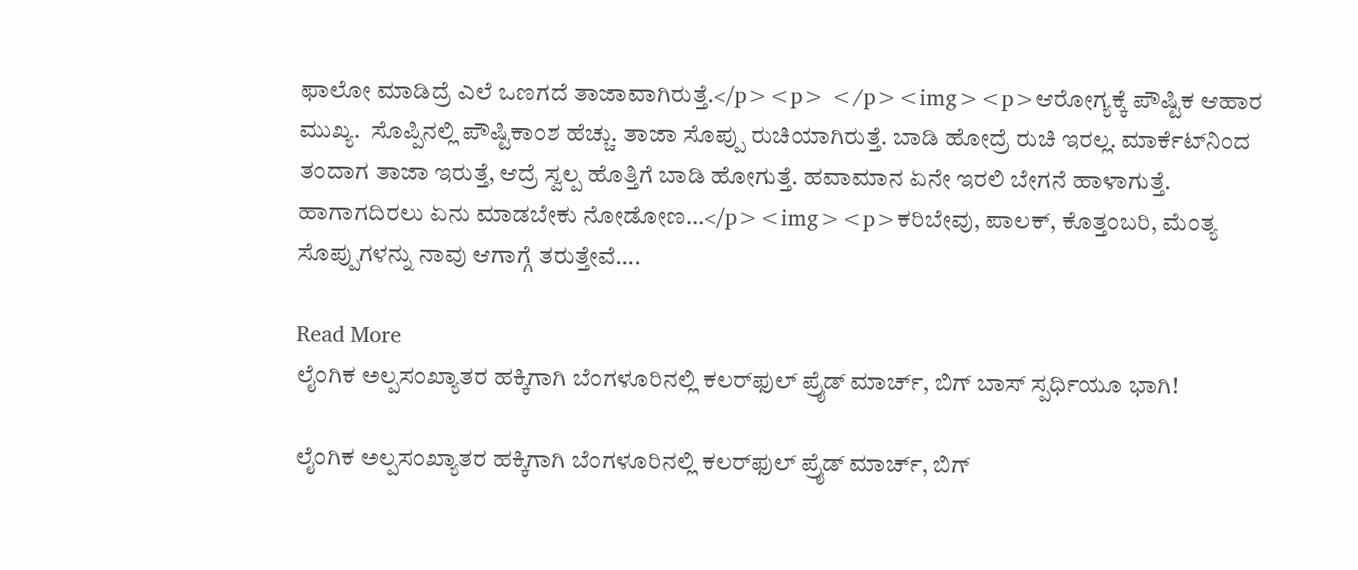ಫಾಲೋ ಮಾಡಿದ್ರೆ ಎಲೆ ಒಣಗದೆ ತಾಜಾವಾಗಿರುತ್ತೆ.</p><p> </p><img><p>ಆರೋಗ್ಯಕ್ಕೆ ಪೌಷ್ಟಿಕ ಆಹಾರ ಮುಖ್ಯ.  ಸೊಪ್ಪಿನಲ್ಲಿ ಪೌಷ್ಟಿಕಾಂಶ ಹೆಚ್ಚು. ತಾಜಾ ಸೊಪ್ಪು ರುಚಿಯಾಗಿರುತ್ತೆ. ಬಾಡಿ ಹೋದ್ರೆ ರುಚಿ ಇರಲ್ಲ. ಮಾರ್ಕೆಟ್‌ನಿಂದ ತಂದಾಗ ತಾಜಾ ಇರುತ್ತೆ, ಆದ್ರೆ ಸ್ವಲ್ಪ ಹೊತ್ತಿಗೆ ಬಾಡಿ ಹೋಗುತ್ತೆ. ಹವಾಮಾನ ಏನೇ ಇರಲಿ ಬೇಗನೆ ಹಾಳಾಗುತ್ತೆ. ಹಾಗಾಗದಿರಲು ಏನು ಮಾಡಬೇಕು ನೋಡೋಣ…</p><img><p>ಕರಿಬೇವು, ಪಾಲಕ್, ಕೊತ್ತಂಬರಿ, ಮೆಂತ್ಯ ಸೊಪ್ಪುಗಳನ್ನು ನಾವು ಆಗಾಗ್ಗೆ ತರುತ್ತೇವೆ….

Read More
ಲೈಂಗಿಕ ಅಲ್ಪಸಂಖ್ಯಾತರ ಹಕ್ಕಿಗಾಗಿ ಬೆಂಗಳೂರಿನಲ್ಲಿ ಕಲರ್‌ಫುಲ್‌ ಪ್ರೈಡ್‌ ಮಾರ್ಚ್‌, ಬಿಗ್‌ ಬಾಸ್‌ ಸ್ಪರ್ಧಿಯೂ ಭಾಗಿ!

ಲೈಂಗಿಕ ಅಲ್ಪಸಂಖ್ಯಾತರ ಹಕ್ಕಿಗಾಗಿ ಬೆಂಗಳೂರಿನಲ್ಲಿ ಕಲರ್‌ಫುಲ್‌ ಪ್ರೈಡ್‌ ಮಾರ್ಚ್‌, ಬಿಗ್‌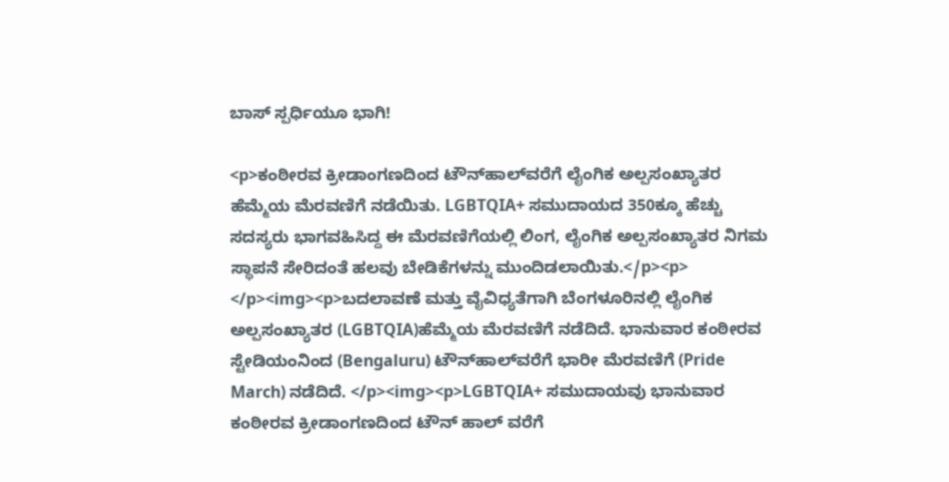ಬಾಸ್‌ ಸ್ಪರ್ಧಿಯೂ ಭಾಗಿ!

<p>ಕಂಠೀರವ ಕ್ರೀಡಾಂಗಣದಿಂದ ಟೌನ್‌ಹಾಲ್‌ವರೆಗೆ ಲೈಂಗಿಕ ಅಲ್ಪಸಂಖ್ಯಾತರ ಹೆಮ್ಮೆಯ ಮೆರವಣಿಗೆ ನಡೆಯಿತು. LGBTQIA+ ಸಮುದಾಯದ 350ಕ್ಕೂ ಹೆಚ್ಚು ಸದಸ್ಯರು ಭಾಗವಹಿಸಿದ್ದ ಈ ಮೆರವಣಿಗೆಯಲ್ಲಿ ಲಿಂಗ, ಲೈಂಗಿಕ ಅಲ್ಪಸಂಖ್ಯಾತರ ನಿಗಮ ಸ್ಥಾಪನೆ ಸೇರಿದಂತೆ ಹಲವು ಬೇಡಿಕೆಗಳನ್ನು ಮುಂದಿಡಲಾಯಿತು.</p><p> </p><img><p>ಬದಲಾವಣೆ ಮತ್ತು ವೈವಿಧ್ಯತೆಗಾಗಿ ಬೆಂಗಳೂರಿನಲ್ಲಿ ಲೈಂಗಿಕ ಅಲ್ಪಸಂಖ್ಯಾತರ (LGBTQIA)ಹೆಮ್ಮೆಯ ಮೆರವಣಿಗೆ ನಡೆದಿದೆ. ಭಾನುವಾರ ಕಂಠೀರವ ಸ್ಟೇಡಿಯಂನಿಂದ (Bengaluru) ಟೌನ್‌ಹಾಲ್‌ವರೆಗೆ ಭಾರೀ ಮೆರವಣಿಗೆ (Pride March) ನಡೆದಿದೆ. </p><img><p>LGBTQIA+ ಸಮುದಾಯವು ಭಾನುವಾರ ಕಂಠೀರವ ಕ್ರೀಡಾಂಗಣದಿಂದ ಟೌನ್ ಹಾಲ್ ವರೆಗೆ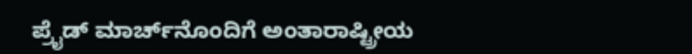ಪ್ರೈಡ್ ಮಾರ್ಚ್‌ನೊಂದಿಗೆ ಅಂತಾರಾಷ್ಟ್ರೀಯ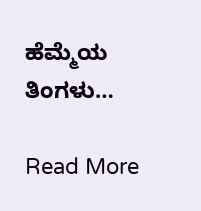ಹೆಮ್ಮೆಯ ತಿಂಗಳು…

Read More